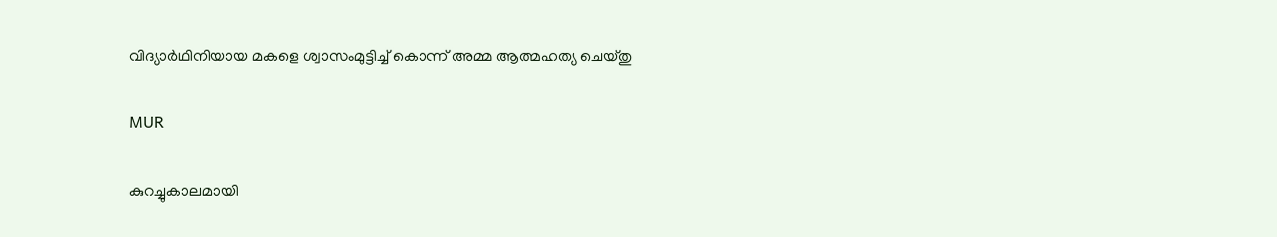വിദ്യാർഥിനിയായ മകളെ ശ്വാസംമുട്ടിച്ച്‌ കൊന്ന് അമ്മ ആത്മഹത്യ ചെയ്തു

MUR

കുറച്ചുകാലമായി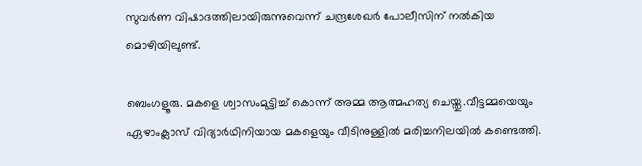സുവർണ വിഷാദത്തിലായിരുന്നുവെന്ന് ചന്ദ്രശേഖർ പോലീസിന് നല്‍കിയ മൊഴിയിലുണ്ട്.

ബെംഗളൂരു. മകളെ ശ്വാസംമുട്ടിച്ച്‌ കൊന്ന് അമ്മ ആത്മഹത്യ ചെയ്തു.വീട്ടമ്മയെയും ഏഴാംക്ലാസ് വിദ്യാർഥിനിയായ മകളെയും വീടിനുള്ളില്‍ മരിച്ചനിലയില്‍ കണ്ടെത്തി.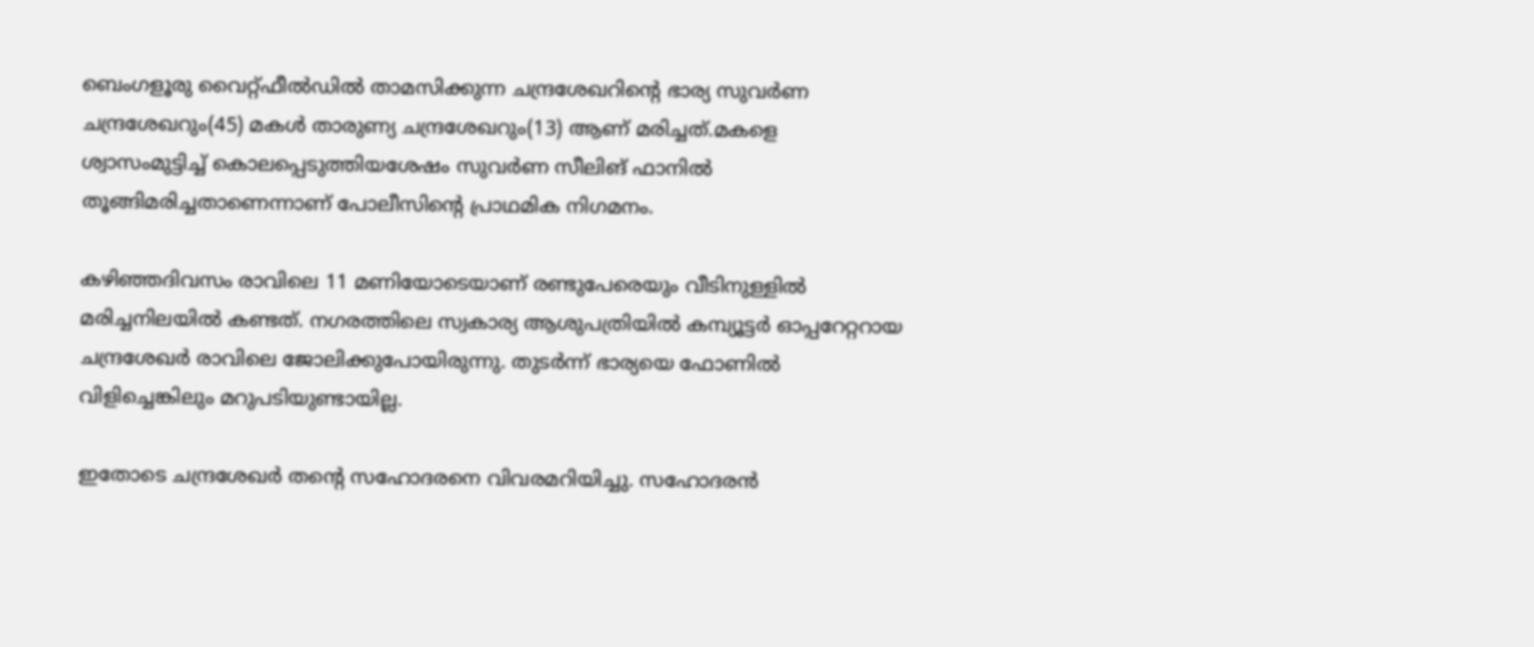ബെംഗളൂരു വൈറ്റ്ഫീല്‍ഡില്‍ താമസിക്കുന്ന ചന്ദ്രശേഖറിന്റെ ഭാര്യ സുവർണ ചന്ദ്രശേഖറും(45) മകള്‍ താരുണ്യ ചന്ദ്രശേഖറും(13) ആണ് മരിച്ചത്.മകളെ ശ്വാസംമുട്ടിച്ച്‌ കൊലപ്പെടുത്തിയശേഷം സുവർണ സീലിങ് ഫാനില്‍ തൂങ്ങിമരിച്ചതാണെന്നാണ് പോലീസിന്റെ പ്രാഥമിക നിഗമനം.

കഴിഞ്ഞദിവസം രാവിലെ 11 മണിയോടെയാണ് രണ്ടുപേരെയും വീടിനുള്ളില്‍ മരിച്ചനിലയില്‍ കണ്ടത്. നഗരത്തിലെ സ്വകാര്യ ആശുപത്രിയില്‍ കമ്പ്യൂട്ടർ ഓപ്പറേറ്ററായ ചന്ദ്രശേഖർ രാവിലെ ജോലിക്കുപോയിരുന്നു. തുടർന്ന് ഭാര്യയെ ഫോണില്‍ വിളിച്ചെങ്കിലും മറുപടിയുണ്ടായില്ല.

ഇതോടെ ചന്ദ്രശേഖർ തന്റെ സഹോദരനെ വിവരമറിയിച്ചു. സഹോദരൻ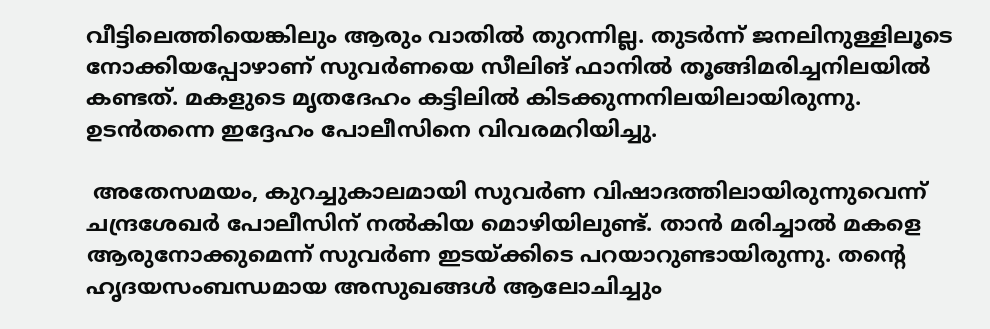വീട്ടിലെത്തിയെങ്കിലും ആരും വാതില്‍ തുറന്നില്ല. തുടർന്ന് ജനലിനുള്ളിലൂടെ നോക്കിയപ്പോഴാണ് സുവർണയെ സീലിങ് ഫാനില്‍ തൂങ്ങിമരിച്ചനിലയില്‍ കണ്ടത്. മകളുടെ മൃതദേഹം കട്ടിലില്‍ കിടക്കുന്നനിലയിലായിരുന്നു. ഉടൻതന്നെ ഇദ്ദേഹം പോലീസിനെ വിവരമറിയിച്ചു.

 അതേസമയം, കുറച്ചുകാലമായി സുവർണ വിഷാദത്തിലായിരുന്നുവെന്ന് ചന്ദ്രശേഖർ പോലീസിന് നല്‍കിയ മൊഴിയിലുണ്ട്. താൻ മരിച്ചാല്‍ മകളെ ആരുനോക്കുമെന്ന് സുവർണ ഇടയ്ക്കിടെ പറയാറുണ്ടായിരുന്നു. തന്റെ ഹൃദയസംബന്ധമായ അസുഖങ്ങള്‍ ആലോചിച്ചും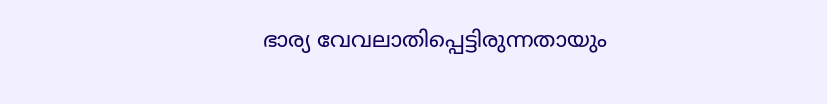ഭാര്യ വേവലാതിപ്പെട്ടിരുന്നതായും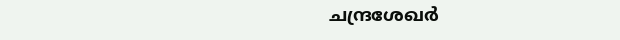ചന്ദ്രശേഖർ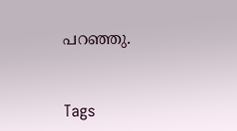പറഞ്ഞു.



Tags